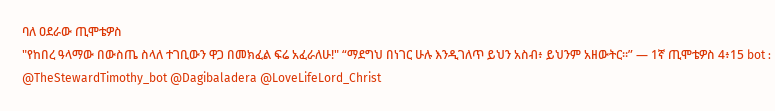ባለ ዐደራው ጢሞቴዎስ
"የከበረ ዓላማው በውስጤ ስላለ ተገቢውን ዋጋ በመክፈል ፍሬ አፈራለሁ!" “ማደግህ በነገር ሁሉ እንዲገለጥ ይህን አስብ፥ ይህንም አዘውትር።” — 1ኛ ጢሞቴዎስ 4፥15 bot : @TheStewardTimothy_bot @Dagibaladera @LoveLifeLord_Christ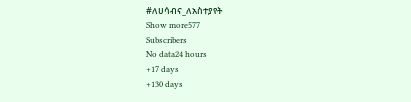#ለሀሳብና_ለአስተያየት
Show more577
Subscribers
No data24 hours
+17 days
+130 days